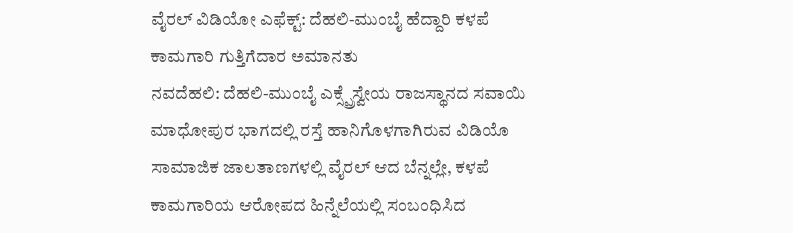ವೈರಲ್ ವಿಡಿಯೋ ಎಫೆಕ್ಟ್: ದೆಹಲಿ-ಮುಂಬೈ ಹೆದ್ದಾರಿ ಕಳಪೆ ಕಾಮಗಾರಿ ಗುತ್ತಿಗೆದಾರ ಅಮಾನತು
ನವದೆಹಲಿ: ದೆಹಲಿ-ಮುಂಬೈ ಎಕ್ಸ್ಪ್ರೆಸ್ವೇಯ ರಾಜಸ್ಥಾನದ ಸವಾಯಿ ಮಾಧೋಪುರ ಭಾಗದಲ್ಲಿ ರಸ್ತೆ ಹಾನಿಗೊಳಗಾಗಿರುವ ವಿಡಿಯೊ ಸಾಮಾಜಿಕ ಜಾಲತಾಣಗಳಲ್ಲಿ ವೈರಲ್ ಆದ ಬೆನ್ನಲ್ಲೇ, ಕಳಪೆ ಕಾಮಗಾರಿಯ ಆರೋಪದ ಹಿನ್ನೆಲೆಯಲ್ಲಿ ಸಂಬಂಧಿಸಿದ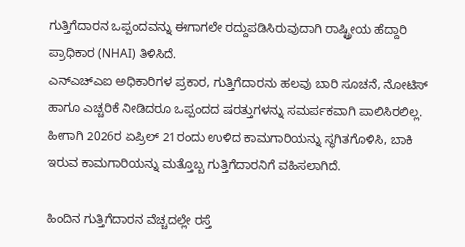ಗುತ್ತಿಗೆದಾರನ ಒಪ್ಪಂದವನ್ನು ಈಗಾಗಲೇ ರದ್ದುಪಡಿಸಿರುವುದಾಗಿ ರಾಷ್ಟ್ರೀಯ ಹೆದ್ದಾರಿ ಪ್ರಾಧಿಕಾರ (NHAI) ತಿಳಿಸಿದೆ.
ಎನ್ಎಚ್ಎಐ ಅಧಿಕಾರಿಗಳ ಪ್ರಕಾರ, ಗುತ್ತಿಗೆದಾರನು ಹಲವು ಬಾರಿ ಸೂಚನೆ, ನೋಟಿಸ್ ಹಾಗೂ ಎಚ್ಚರಿಕೆ ನೀಡಿದರೂ ಒಪ್ಪಂದದ ಷರತ್ತುಗಳನ್ನು ಸಮರ್ಪಕವಾಗಿ ಪಾಲಿಸಿರಲಿಲ್ಲ. ಹೀಗಾಗಿ 2026ರ ಏಪ್ರಿಲ್ 21ರಂದು ಉಳಿದ ಕಾಮಗಾರಿಯನ್ನು ಸ್ಥಗಿತಗೊಳಿಸಿ, ಬಾಕಿ ಇರುವ ಕಾಮಗಾರಿಯನ್ನು ಮತ್ತೊಬ್ಬ ಗುತ್ತಿಗೆದಾರನಿಗೆ ವಹಿಸಲಾಗಿದೆ.

ಹಿಂದಿನ ಗುತ್ತಿಗೆದಾರನ ವೆಚ್ಚದಲ್ಲೇ ರಸ್ತೆ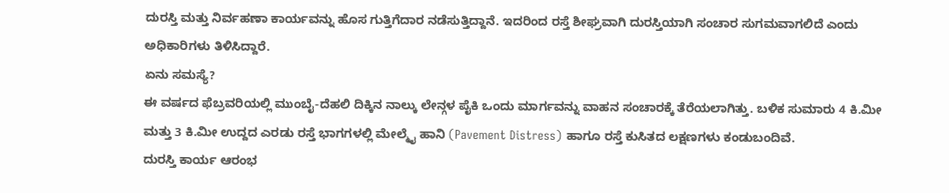ದುರಸ್ತಿ ಮತ್ತು ನಿರ್ವಹಣಾ ಕಾರ್ಯವನ್ನು ಹೊಸ ಗುತ್ತಿಗೆದಾರ ನಡೆಸುತ್ತಿದ್ದಾನೆ. ಇದರಿಂದ ರಸ್ತೆ ಶೀಘ್ರವಾಗಿ ದುರಸ್ತಿಯಾಗಿ ಸಂಚಾರ ಸುಗಮವಾಗಲಿದೆ ಎಂದು ಅಧಿಕಾರಿಗಳು ತಿಳಿಸಿದ್ದಾರೆ.
ಏನು ಸಮಸ್ಯೆ?
ಈ ವರ್ಷದ ಫೆಬ್ರವರಿಯಲ್ಲಿ ಮುಂಬೈ-ದೆಹಲಿ ದಿಕ್ಕಿನ ನಾಲ್ಕು ಲೇನ್ಗಳ ಪೈಕಿ ಒಂದು ಮಾರ್ಗವನ್ನು ವಾಹನ ಸಂಚಾರಕ್ಕೆ ತೆರೆಯಲಾಗಿತ್ತು. ಬಳಿಕ ಸುಮಾರು 4 ಕಿ.ಮೀ ಮತ್ತು 3 ಕಿ.ಮೀ ಉದ್ದದ ಎರಡು ರಸ್ತೆ ಭಾಗಗಳಲ್ಲಿ ಮೇಲ್ಮೈ ಹಾನಿ (Pavement Distress) ಹಾಗೂ ರಸ್ತೆ ಕುಸಿತದ ಲಕ್ಷಣಗಳು ಕಂಡುಬಂದಿವೆ.
ದುರಸ್ತಿ ಕಾರ್ಯ ಆರಂಭ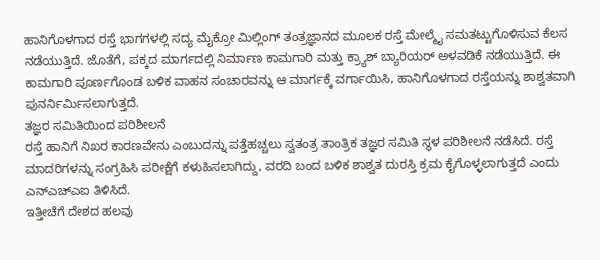ಹಾನಿಗೊಳಗಾದ ರಸ್ತೆ ಭಾಗಗಳಲ್ಲಿ ಸದ್ಯ ಮೈಕ್ರೋ ಮಿಲ್ಲಿಂಗ್ ತಂತ್ರಜ್ಞಾನದ ಮೂಲಕ ರಸ್ತೆ ಮೇಲ್ಮೈ ಸಮತಟ್ಟುಗೊಳಿಸುವ ಕೆಲಸ ನಡೆಯುತ್ತಿದೆ. ಜೊತೆಗೆ, ಪಕ್ಕದ ಮಾರ್ಗದಲ್ಲಿ ನಿರ್ಮಾಣ ಕಾಮಗಾರಿ ಮತ್ತು ಕ್ರ್ಯಾಶ್ ಬ್ಯಾರಿಯರ್ ಅಳವಡಿಕೆ ನಡೆಯುತ್ತಿದೆ. ಈ ಕಾಮಗಾರಿ ಪೂರ್ಣಗೊಂಡ ಬಳಿಕ ವಾಹನ ಸಂಚಾರವನ್ನು ಆ ಮಾರ್ಗಕ್ಕೆ ವರ್ಗಾಯಿಸಿ, ಹಾನಿಗೊಳಗಾದ ರಸ್ತೆಯನ್ನು ಶಾಶ್ವತವಾಗಿ ಪುನರ್ನಿರ್ಮಿಸಲಾಗುತ್ತದೆ.
ತಜ್ಞರ ಸಮಿತಿಯಿಂದ ಪರಿಶೀಲನೆ
ರಸ್ತೆ ಹಾನಿಗೆ ನಿಖರ ಕಾರಣವೇನು ಎಂಬುದನ್ನು ಪತ್ತೆಹಚ್ಚಲು ಸ್ವತಂತ್ರ ತಾಂತ್ರಿಕ ತಜ್ಞರ ಸಮಿತಿ ಸ್ಥಳ ಪರಿಶೀಲನೆ ನಡೆಸಿದೆ. ರಸ್ತೆ ಮಾದರಿಗಳನ್ನು ಸಂಗ್ರಹಿಸಿ ಪರೀಕ್ಷೆಗೆ ಕಳುಹಿಸಲಾಗಿದ್ದು, ವರದಿ ಬಂದ ಬಳಿಕ ಶಾಶ್ವತ ದುರಸ್ತಿ ಕ್ರಮ ಕೈಗೊಳ್ಳಲಾಗುತ್ತದೆ ಎಂದು ಎನ್ಎಚ್ಎಐ ತಿಳಿಸಿದೆ.
ಇತ್ತೀಚೆಗೆ ದೇಶದ ಹಲವು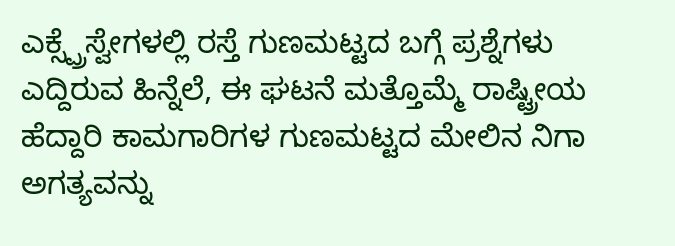ಎಕ್ಸ್ಪ್ರೆಸ್ವೇಗಳಲ್ಲಿ ರಸ್ತೆ ಗುಣಮಟ್ಟದ ಬಗ್ಗೆ ಪ್ರಶ್ನೆಗಳು ಎದ್ದಿರುವ ಹಿನ್ನೆಲೆ, ಈ ಘಟನೆ ಮತ್ತೊಮ್ಮೆ ರಾಷ್ಟ್ರೀಯ ಹೆದ್ದಾರಿ ಕಾಮಗಾರಿಗಳ ಗುಣಮಟ್ಟದ ಮೇಲಿನ ನಿಗಾ ಅಗತ್ಯವನ್ನು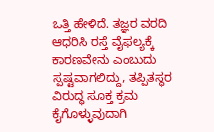ಒತ್ತಿ ಹೇಳಿದೆ. ತಜ್ಞರ ವರದಿ ಆಧರಿಸಿ ರಸ್ತೆ ವೈಫಲ್ಯಕ್ಕೆ ಕಾರಣವೇನು ಎಂಬುದು ಸ್ಪಷ್ಟವಾಗಲಿದ್ದು, ತಪ್ಪಿತಸ್ಥರ ವಿರುದ್ಧ ಸೂಕ್ತ ಕ್ರಮ ಕೈಗೊಳ್ಳುವುದಾಗಿ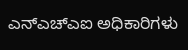ಎನ್ಎಚ್ಎಐ ಅಧಿಕಾರಿಗಳು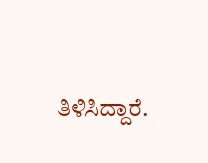ತಿಳಿಸಿದ್ದಾರೆ.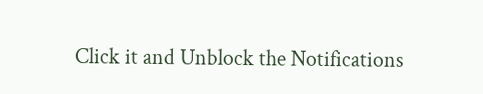Click it and Unblock the Notifications